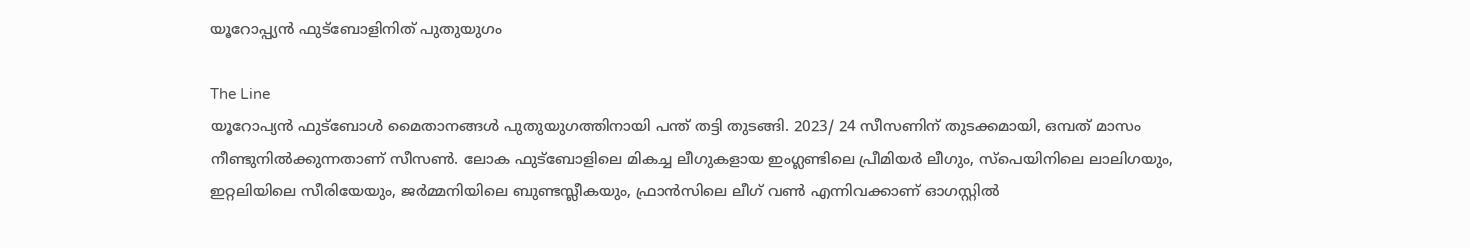യൂറോപ്പ്യൻ ഫുട്ബോളിനിത് പുതുയുഗം

The Line
യൂറോപ്യൻ ഫുട്ബോൾ മൈതാനങ്ങൾ പുതുയുഗത്തിനായി പന്ത് തട്ടി തുടങ്ങി. 2023/ 24 സീസണിന് തുടക്കമായി, ഒമ്പത് മാസം നീണ്ടുനിൽക്കുന്നതാണ് സീസൺ. ലോക ഫുട്ബോളിലെ മികച്ച ലീഗുകളായ ഇംഗ്ലണ്ടിലെ പ്രീമിയർ ലീഗും, സ്പെയിനിലെ ലാലിഗയും, ഇറ്റലിയിലെ സീരിയേയും, ജർമ്മനിയിലെ ബുണ്ടസ്ലീകയും, ഫ്രാൻസിലെ ലീഗ് വൺ എന്നിവക്കാണ് ഓഗസ്റ്റിൽ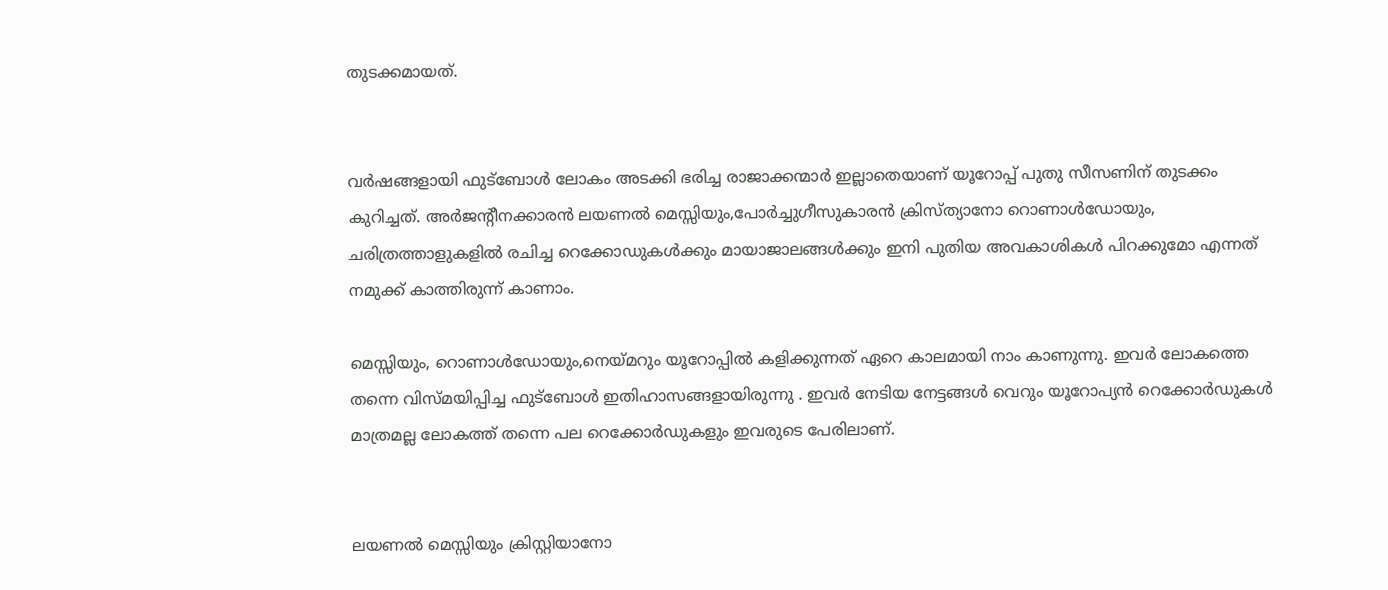തുടക്കമായത്.


വർഷങ്ങളായി ഫുട്ബോൾ ലോകം അടക്കി ഭരിച്ച രാജാക്കന്മാർ ഇല്ലാതെയാണ് യൂറോപ്പ് പുതു സീസണിന് തുടക്കം കുറിച്ചത്. അർജന്റീനക്കാരൻ ലയണൽ മെസ്സിയും,പോർച്ചുഗീസുകാരൻ ക്രിസ്ത്യാനോ റൊണാൾഡോയും, ചരിത്രത്താളുകളിൽ രചിച്ച റെക്കോഡുകൾക്കും മായാജാലങ്ങൾക്കും ഇനി പുതിയ അവകാശികൾ പിറക്കുമോ എന്നത് നമുക്ക് കാത്തിരുന്ന് കാണാം.

മെസ്സിയും, റൊണാൾഡോയും,നെയ്മറും യൂറോപ്പിൽ കളിക്കുന്നത് ഏറെ കാലമായി നാം കാണുന്നു. ഇവർ ലോകത്തെ തന്നെ വിസ്മയിപ്പിച്ച ഫുട്ബോൾ ഇതിഹാസങ്ങളായിരുന്നു . ഇവർ നേടിയ നേട്ടങ്ങൾ വെറും യൂറോപ്യൻ റെക്കോർഡുകൾ മാത്രമല്ല ലോകത്ത് തന്നെ പല റെക്കോർഡുകളും ഇവരുടെ പേരിലാണ്.


ലയണല്‍ മെസ്സിയും ക്രിസ്റ്റിയാനോ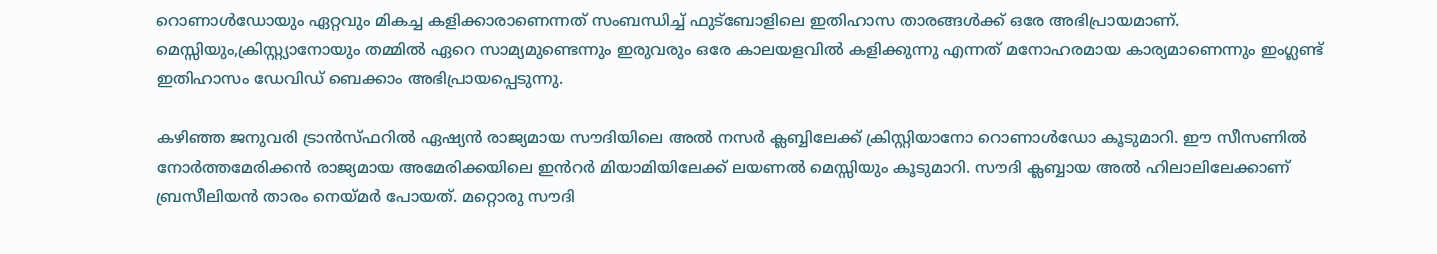റൊണാള്‍ഡോയും ഏറ്റവും മികച്ച കളിക്കാരാണെന്നത് സംബന്ധിച്ച് ഫുട്‌ബോളിലെ ഇതിഹാസ താരങ്ങൾക്ക് ഒരേ അഭിപ്രായമാണ്.
മെസ്സിയും,ക്രിസ്റ്റ്യാനോയും തമ്മില്‍ ഏറെ സാമ്യമുണ്ടെന്നും ഇരുവരും ഒരേ കാലയളവില്‍ കളിക്കുന്നു എന്നത് മനോഹരമായ കാര്യമാണെന്നും ഇംഗ്ലണ്ട് ഇതിഹാസം ഡേവിഡ് ബെക്കാം അഭിപ്രായപ്പെടുന്നു.

കഴിഞ്ഞ ജനുവരി ട്രാൻസ്ഫറിൽ ഏഷ്യൻ രാജ്യമായ സൗദിയിലെ അൽ നസർ ക്ലബ്ബിലേക്ക് ക്രിസ്റ്റിയാനോ റൊണാൾഡോ കൂടുമാറി. ഈ സീസണിൽ നോർത്തമേരിക്കൻ രാജ്യമായ അമേരിക്കയിലെ ഇൻറർ മിയാമിയിലേക്ക് ലയണൽ മെസ്സിയും കൂടുമാറി. സൗദി ക്ലബ്ബായ അൽ ഹിലാലിലേക്കാണ് ബ്രസീലിയൻ താരം നെയ്മർ പോയത്. മറ്റൊരു സൗദി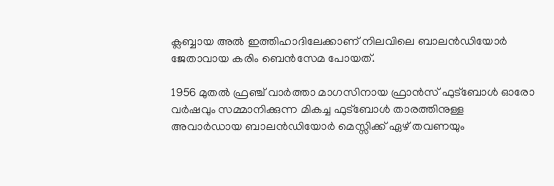ക്ലബ്ബായ അൽ ഇത്തിഹാദിലേക്കാണ് നിലവിലെ ബാലൻഡിയോർ ജേതാവായ കരിം ബെൻസേമ പോയത്.

1956 മുതൽ ഫ്രഞ്ച് വാർത്താ മാഗസിനായ ഫ്രാൻസ് ഫുട്ബോൾ ഓരോ വർഷവും സമ്മാനിക്കുന്ന മികച്ച ഫുട്ബോൾ താരത്തിനുള്ള അവാർഡായ ബാലൻഡിയോർ മെസ്സിക്ക് ഏഴ് തവണയും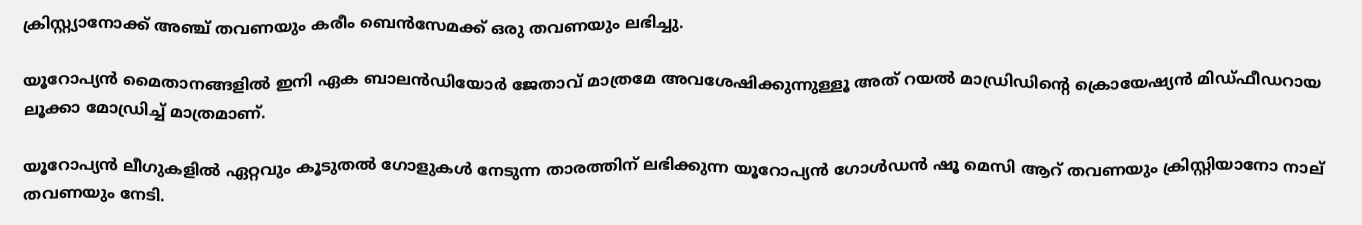ക്രിസ്റ്റ്യാനോക്ക് അഞ്ച് തവണയും കരീം ബെൻസേമക്ക് ഒരു തവണയും ലഭിച്ചു.

യൂറോപ്യൻ മൈതാനങ്ങളിൽ ഇനി ഏക ബാലൻഡിയോർ ജേതാവ് മാത്രമേ അവശേഷിക്കുന്നുള്ളൂ അത് റയൽ മാഡ്രിഡിന്റെ ക്രൊയേഷ്യൻ മിഡ്ഫീഡറായ ലൂക്കാ മോഡ്രിച്ച് മാത്രമാണ്.

യൂറോപ്യൻ ലീഗുകളിൽ ഏറ്റവും കൂടുതൽ ഗോളുകൾ നേടുന്ന താരത്തിന് ലഭിക്കുന്ന യൂറോപ്യൻ ഗോൾഡൻ ഷൂ മെസി ആറ് തവണയും ക്രിസ്റ്റിയാനോ നാല് തവണയും നേടി.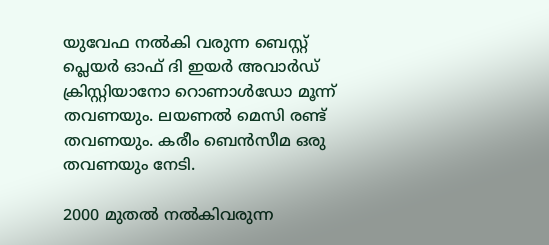യുവേഫ നൽകി വരുന്ന ബെസ്റ്റ് പ്ലെയർ ഓഫ് ദി ഇയർ അവാർഡ് ക്രിസ്റ്റിയാനോ റൊണാൾഡോ മൂന്ന് തവണയും. ലയണൽ മെസി രണ്ട് തവണയും. കരീം ബെൻസീമ ഒരു തവണയും നേടി.

2000 മുതൽ നൽകിവരുന്ന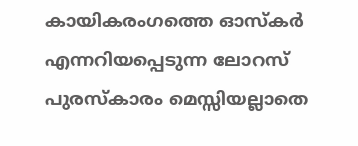കായികരംഗത്തെ ഓസ്കര്‍ എന്നറിയപ്പെടുന്ന ലോറസ് പുരസ്കാരം മെസ്സിയല്ലാതെ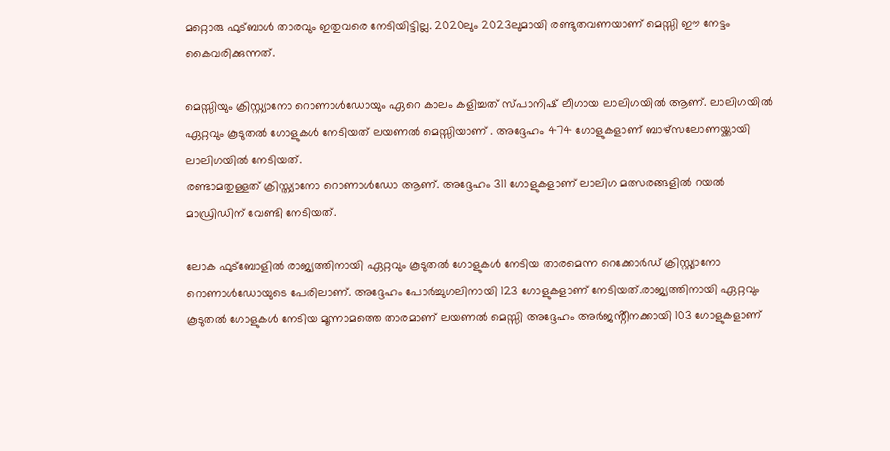മറ്റൊരു ഫുട്ബാൾ താരവും ഇതുവരെ നേടിയിട്ടില്ല. 2020ലും 2023ലുമായി രണ്ടുതവണയാണ് മെസ്സി ഈ നേട്ടം കൈവരിക്കുന്നത്.

മെസ്സിയും ക്രിസ്റ്റ്യാനോ റൊണാൾഡോയും ഏറെ കാലം കളിച്ചത് സ്പാനിഷ് ലീഗായ ലാലിഗയിൽ ആണ്. ലാലിഗയിൽ ഏറ്റവും കൂടുതൽ ഗോളുകൾ നേടിയത് ലയണൽ മെസ്സിയാണ് . അദ്ദേഹം 474 ഗോളുകളാണ് ബാഴ്‌സലോണയ്ക്കായി ലാലിഗയിൽ നേടിയത്.
രണ്ടാമതുള്ളത് ക്രിസ്ത്യാനോ റൊണാൾഡോ ആണ്. അദ്ദേഹം 311 ഗോളുകളാണ് ലാലിഗ മത്സരങ്ങളിൽ റയൽ മാഡ്രിഡിന് വേണ്ടി നേടിയത്.

ലോക ഫുട്ബോളിൽ രാജ്യത്തിനായി ഏറ്റവും കൂടുതൽ ഗോളുകൾ നേടിയ താരമെന്ന റെക്കോർഡ് ക്രിസ്റ്റ്യാനോ റൊണാൾഡോയുടെ പേരിലാണ്. അദ്ദേഹം പോർച്ചുഗലിനായി 123 ഗോളുകളാണ് നേടിയത്.രാജ്യത്തിനായി ഏറ്റവും കൂടുതൽ ഗോളുകൾ നേടിയ മൂന്നാമത്തെ താരമാണ് ലയണൽ മെസ്സി അദ്ദേഹം അർജൻ്റീനക്കായി 103 ഗോളുകളാണ്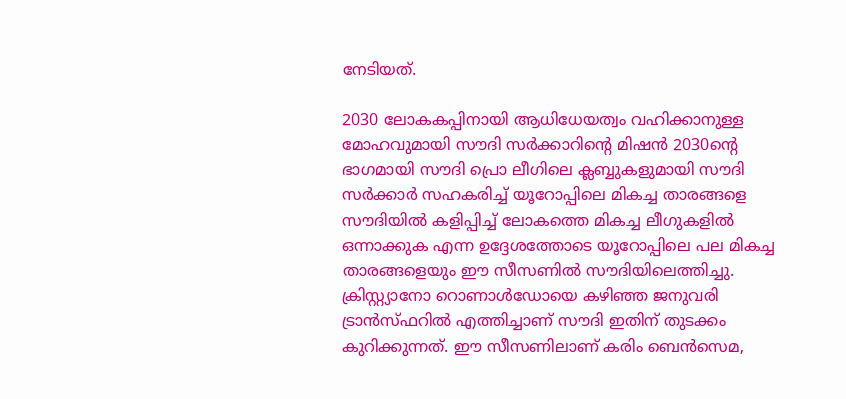നേടിയത്.

2030 ലോകകപ്പിനായി ആധിധേയത്വം വഹിക്കാനുള്ള മോഹവുമായി സൗദി സർക്കാറിൻ്റെ മിഷൻ 2030ന്റെ ഭാഗമായി സൗദി പ്രൊ ലീഗിലെ ക്ലബ്ബുകളുമായി സൗദി സർക്കാർ സഹകരിച്ച് യൂറോപ്പിലെ മികച്ച താരങ്ങളെ സൗദിയിൽ കളിപ്പിച്ച് ലോകത്തെ മികച്ച ലീഗുകളിൽ ഒന്നാക്കുക എന്ന ഉദ്ദേശത്തോടെ യൂറോപ്പിലെ പല മികച്ച താരങ്ങളെയും ഈ സീസണിൽ സൗദിയിലെത്തിച്ചു. ക്രിസ്റ്റ്യാനോ റൊണാൾഡോയെ കഴിഞ്ഞ ജനുവരി ട്രാൻസ്ഫറിൽ എത്തിച്ചാണ് സൗദി ഇതിന് തുടക്കം കുറിക്കുന്നത്. ഈ സീസണിലാണ് കരിം ബെൻസെമ,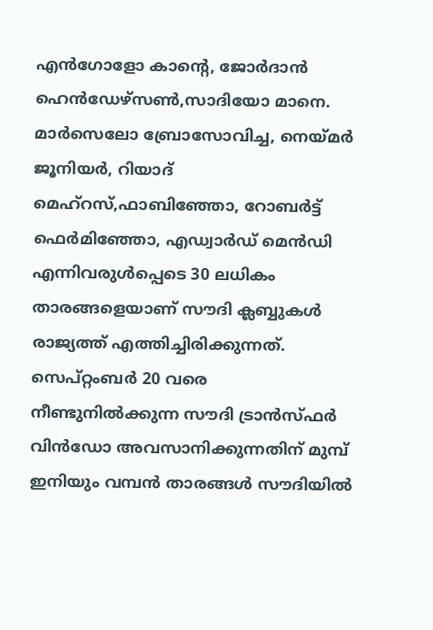എൻഗോളോ കാന്റെ, ജോർദാൻ ഹെൻഡേഴ്സൺ,സാദിയോ മാനെ.
മാർസെലോ ബ്രോസോവിച്ച, നെയ്മർ ജൂനിയർ, റിയാദ് മെഹ്റസ്,ഫാബിഞ്ഞോ, റോബർട്ട് ഫെർമിഞ്ഞോ, എഡ്വാർഡ് മെൻഡി എന്നിവരുൾപ്പെടെ 30 ലധികം താരങ്ങളെയാണ് സൗദി ക്ലബ്ബുകൾ രാജ്യത്ത് എത്തിച്ചിരിക്കുന്നത്. സെപ്റ്റംബർ 20 വരെ നീണ്ടുനിൽക്കുന്ന സൗദി ട്രാൻസ്ഫർ വിൻഡോ അവസാനിക്കുന്നതിന് മുമ്പ് ഇനിയും വമ്പൻ താരങ്ങൾ സൗദിയിൽ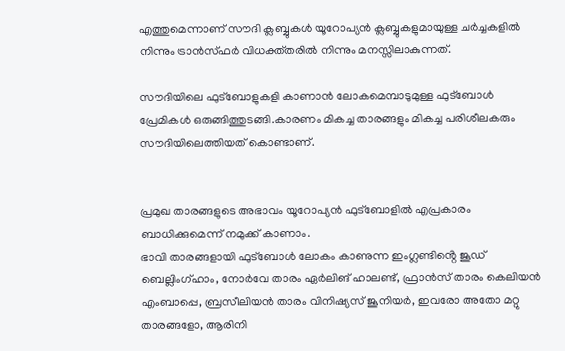എത്തുമെന്നാണ് സൗദി ക്ലബ്ബുകൾ യൂറോപ്യൻ ക്ലബ്ബുകളുമായുള്ള ചർച്ചകളിൽ നിന്നും ട്രാൻസ്ഫർ വിധക്ത്തരിൽ നിന്നും മനസ്സിലാകുന്നത്.

സൗദിയിലെ ഫുട്ബോളുകളി കാണാൻ ലോകമെമ്പാടുമുള്ള ഫുട്ബോൾ പ്രേമികൾ ഒരുങ്ങിത്തുടങ്ങി.കാരണം മികച്ച താരങ്ങളും മികച്ച പരിശീലകരും സൗദിയിലെത്തിയത് കൊണ്ടാണ്.


പ്രമുഖ താരങ്ങളുടെ അഭാവം യൂറോപ്യൻ ഫുട്ബോളിൽ എപ്രകാരം ബാധിക്കുമെന്ന് നമുക്ക് കാണാം.
ഭാവി താരങ്ങളായി ഫുട്ബോൾ ലോകം കാണുന്ന ഇംഗ്ലണ്ടിൻ്റെ ജൂഡ് ബെല്ലിംഗ്ഹാം, നോർവേ താരം ഏർലിങ് ഹാലണ്ട്, ഫ്രാൻസ് താരം കെലിയൻ എംബാപ്പെ, ബ്രസീലിയൻ താരം വിനിഷ്യസ് ജൂനിയർ, ഇവരോ അതോ മറ്റു താരങ്ങളോ, ആരിനി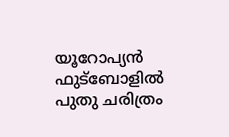യൂറോപ്യൻ ഫുട്ബോളിൽ പുതു ചരിത്രം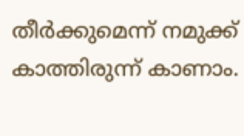തീർക്കുമെന്ന് നമുക്ക് കാത്തിരുന്ന് കാണാം.